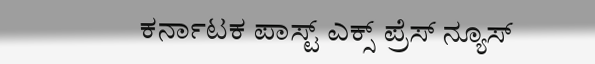ಕರ್ನಾಟಕ ಪಾಸ್ಟ್ ಎಕ್ಸ್ ಪ್ರೆಸ್ ನ್ಯೂಸ್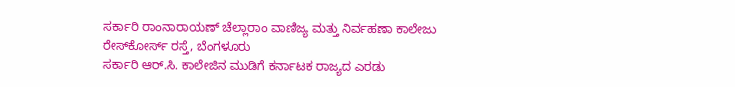ಸರ್ಕಾರಿ ರಾಂನಾರಾಯಣ್ ಚೆಲ್ಲಾರಾಂ ವಾಣಿಜ್ಯ ಮತ್ತು ನಿರ್ವಹಣಾ ಕಾಲೇಜು
ರೇಸ್‍ಕೋರ್ಸ್ ರಸ್ತೆ, ಬೆಂಗಳೂರು
ಸರ್ಕಾರಿ ಆರ್.ಸಿ. ಕಾಲೇಜಿನ ಮುಡಿಗೆ ಕರ್ನಾಟಕ ರಾಜ್ಯದ ಎರಡು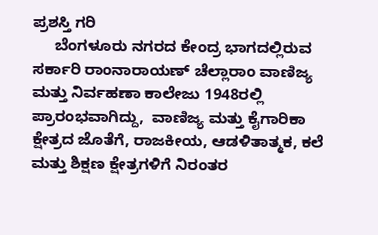ಪ್ರಶಸ್ತಿ ಗರಿ
     ಬೆಂಗಳೂರು ನಗರದ ಕೇಂದ್ರ ಭಾಗದಲ್ಲಿರುವ ಸರ್ಕಾರಿ ರಾಂನಾರಾಯಣ್ ಚೆಲ್ಲಾರಾಂ ವಾಣಿಜ್ಯ ಮತ್ತು ನಿರ್ವಹಣಾ ಕಾಲೇಜು 1948ರಲ್ಲಿ ಪ್ರಾರಂಭವಾಗಿದ್ದು,  ವಾಣಿಜ್ಯ ಮತ್ತು ಕೈಗಾರಿಕಾ ಕ್ಷೇತ್ರದ ಜೊತೆಗೆ, ರಾಜಕೀಯ, ಆಡಳಿತಾತ್ಮಕ, ಕಲೆ ಮತ್ತು ಶಿಕ್ಷಣ ಕ್ಷೇತ್ರಗಳಿಗೆ ನಿರಂತರ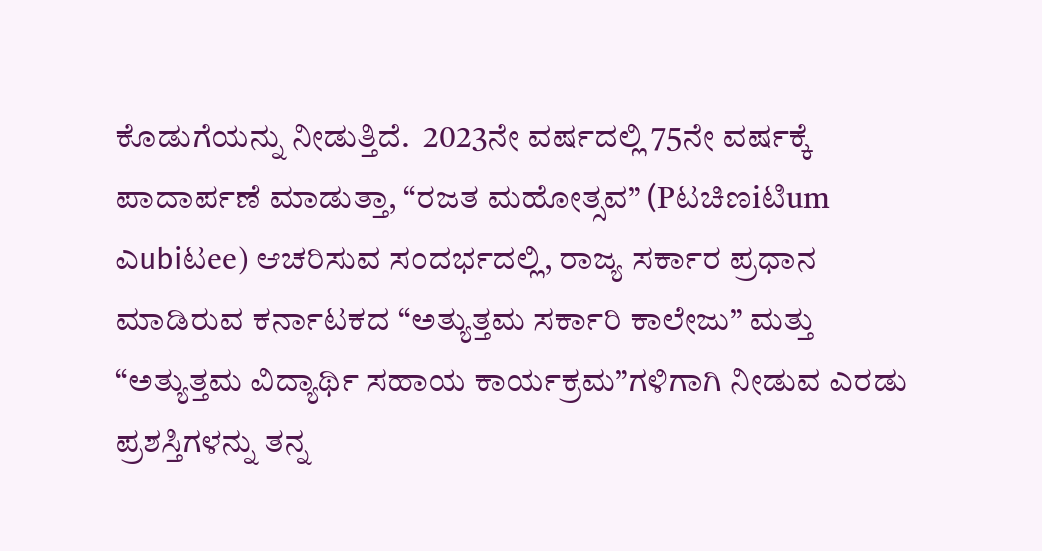ಕೊಡುಗೆಯನ್ನು ನೀಡುತ್ತಿದೆ.  2023ನೇ ವರ್ಷದಲ್ಲಿ 75ನೇ ವರ್ಷಕ್ಕೆ ಪಾದಾರ್ಪಣೆ ಮಾಡುತ್ತಾ, “ರಜತ ಮಹೋತ್ಸವ” (Pಟಚಿಣiಟಿum ಎubiಟee) ಆಚರಿಸುವ ಸಂದರ್ಭದಲ್ಲಿ, ರಾಜ್ಯ ಸರ್ಕಾರ ಪ್ರಧಾನ ಮಾಡಿರುವ ಕರ್ನಾಟಕದ “ಅತ್ಯುತ್ತಮ ಸರ್ಕಾರಿ ಕಾಲೇಜು” ಮತ್ತು “ಅತ್ಯುತ್ತಮ ವಿದ್ಯಾರ್ಥಿ ಸಹಾಯ ಕಾರ್ಯಕ್ರಮ”ಗಳಿಗಾಗಿ ನೀಡುವ ಎರಡು ಪ್ರಶಸ್ತಿಗಳನ್ನು ತನ್ನ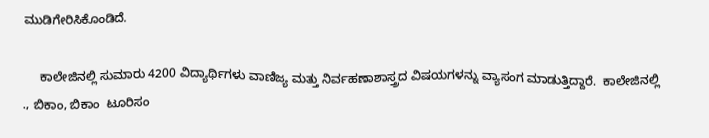ಮುಡಿಗೇರಿಸಿಕೊಂಡಿದೆ.

     ಕಾಲೇಜಿನಲ್ಲಿ ಸುಮಾರು 4200 ವಿದ್ಯಾರ್ಥಿಗಳು ವಾಣಿಜ್ಯ ಮತ್ತು ನಿರ್ವಹಣಾಶಾಸ್ತ್ರದ ವಿಷಯಗಳನ್ನು ವ್ಯಾಸಂಗ ಮಾಡುತ್ತಿದ್ದಾರೆ.  ಕಾಲೇಜಿನಲ್ಲಿ ., ಬಿಕಾಂ, ಬಿಕಾಂ  ಟೂರಿಸಂ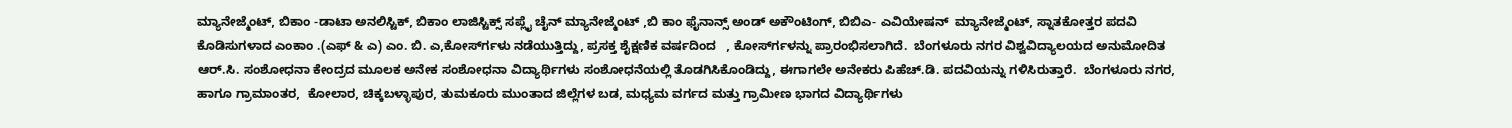ಮ್ಯಾನೇಜ್ಮೆಂಟ್, ಬಿಕಾಂ -ಡಾಟಾ ಅನಲಿಸ್ಟಿಕ್, ಬಿಕಾಂ ಲಾಜಿಸ್ಟಿಕ್ಸ್ ಸಪ್ಲೈ ಚೈನ್ ಮ್ಯಾನೇಜ್ಮೆಂಟ್ ,ಬಿ ಕಾಂ ಫೈನಾನ್ಸ್ ಅಂಡ್ ಅಕೌಂಟಿಂಗ್, ಬಿಬಿಎ- ಎವಿಯೇಷನ್  ಮ್ಯಾನೇಜ್ಮೆಂಟ್, ಸ್ನಾತಕೋತ್ತರ ಪದವಿ ಕೊಡಿಸುಗಳಾದ ಎಂಕಾಂ .(ಎಫ್ & ಎ) ಎಂ. ಬಿ. ಎ,ಕೋರ್ಸ್‍ಗಳು ನಡೆಯುತ್ತಿದ್ದು, ಪ್ರಸಕ್ತ ಶೈಕ್ಷಣಿಕ ವರ್ಷದಿಂದ   , ಕೋರ್ಸ್‍ಗಳನ್ನು ಪ್ರಾರಂಭಿಸಲಾಗಿದೆ.  ಬೆಂಗಳೂರು ನಗರ ವಿಶ್ವವಿದ್ಯಾಲಯದ ಅನುಮೋದಿತ ಆರ್.ಸಿ. ಸಂಶೋಧನಾ ಕೇಂದ್ರದ ಮೂಲಕ ಅನೇಕ ಸಂಶೋಧನಾ ವಿದ್ಯಾರ್ಥಿಗಳು ಸಂಶೋಧನೆಯಲ್ಲಿ ತೊಡಗಿಸಿಕೊಂಡಿದ್ದು, ಈಗಾಗಲೇ ಅನೇಕರು ಪಿಹೆಚ್.ಡಿ. ಪದವಿಯನ್ನು ಗಳಿಸಿರುತ್ತಾರೆ.  ಬೆಂಗಳೂರು ನಗರ, ಹಾಗೂ ಗ್ರಾಮಾಂತರ,  ಕೋಲಾರ, ಚಿಕ್ಕಬಳ್ಳಾಪುರ, ತುಮಕೂರು ಮುಂತಾದ ಜಿಲ್ಲೆಗಳ ಬಡ, ಮಧ್ಯಮ ವರ್ಗದ ಮತ್ತು ಗ್ರಾಮೀಣ ಭಾಗದ ವಿದ್ಯಾರ್ಥಿಗಳು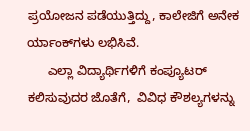ಪ್ರಯೋಜನ ಪಡೆಯುತ್ತಿದ್ದು, ಕಾಲೇಜಿಗೆ ಅನೇಕ ರ್ಯಾಂಕ್‍ಗಳು ಲಭಿಸಿವೆ.
      ಎಲ್ಲಾ ವಿದ್ಯಾರ್ಥಿಗಳಿಗೆ ಕಂಪ್ಯೂಟರ್ ಕಲಿಸುವುದರ ಜೊತೆಗೆ,  ವಿವಿಧ ಕೌಶಲ್ಯಗಳನ್ನು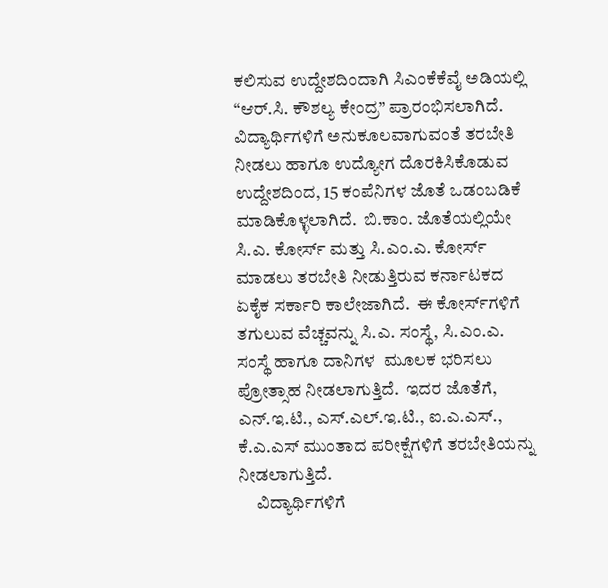ಕಲಿಸುವ ಉದ್ದೇಶದಿಂದಾಗಿ ಸಿಎಂಕೆಕೆವೈ ಅಡಿಯಲ್ಲಿ “ಆರ್.ಸಿ. ಕೌಶಲ್ಯ ಕೇಂದ್ರ” ಪ್ರಾರಂಭಿಸಲಾಗಿದೆ.  ವಿದ್ಯಾರ್ಥಿಗಳಿಗೆ ಅನುಕೂಲವಾಗುವಂತೆ ತರಬೇತಿ ನೀಡಲು ಹಾಗೂ ಉದ್ಯೋಗ ದೊರಕಿಸಿಕೊಡುವ ಉದ್ದೇಶದಿಂದ, 15 ಕಂಪೆನಿಗಳ ಜೊತೆ ಒಡಂಬಡಿಕೆ ಮಾಡಿಕೊಳ್ಳಲಾಗಿದೆ.  ಬಿ.ಕಾಂ. ಜೊತೆಯಲ್ಲಿಯೇ ಸಿ.ಎ. ಕೋರ್ಸ್ ಮತ್ತು ಸಿ.ಎಂ.ಎ. ಕೋರ್ಸ್ ಮಾಡಲು ತರಬೇತಿ ನೀಡುತ್ತಿರುವ ಕರ್ನಾಟಕದ ಏಕೈಕ ಸರ್ಕಾರಿ ಕಾಲೇಜಾಗಿದೆ.  ಈ ಕೋರ್ಸ್‍ಗಳಿಗೆ ತಗುಲುವ ವೆಚ್ಚವನ್ನು ಸಿ.ಎ. ಸಂಸ್ಥೆ, ಸಿ.ಎಂ.ಎ. ಸಂಸ್ಥೆ ಹಾಗೂ ದಾನಿಗಳ  ಮೂಲಕ ಭರಿಸಲು ಪ್ರೋತ್ಸಾಹ ನೀಡಲಾಗುತ್ತಿದೆ.  ಇದರ ಜೊತೆಗೆ, ಎನ್.ಇ.ಟಿ., ಎಸ್.ಎಲ್.ಇ.ಟಿ., ಐ.ಎ.ಎಸ್., ಕೆ.ಎ.ಎಸ್ ಮುಂತಾದ ಪರೀಕ್ಷೆಗಳಿಗೆ ತರಬೇತಿಯನ್ನು ನೀಡಲಾಗುತ್ತಿದೆ.
     ವಿದ್ಯಾರ್ಥಿಗಳಿಗೆ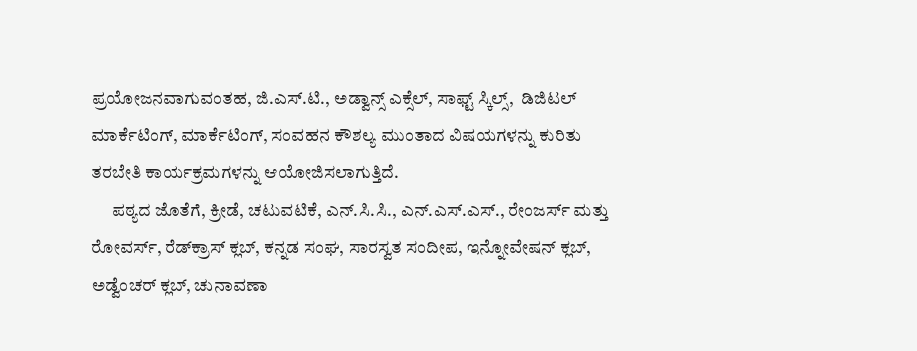ಪ್ರಯೋಜನವಾಗುವಂತಹ, ಜಿ.ಎಸ್.ಟಿ., ಅಡ್ವಾನ್ಸ್ ಎಕ್ಸೆಲ್, ಸಾಫ್ಟ್ ಸ್ಕಿಲ್ಸ್,  ಡಿಜಿಟಲ್ ಮಾರ್ಕೆಟಿಂಗ್, ಮಾರ್ಕೆಟಿಂಗ್, ಸಂವಹನ ಕೌಶಲ್ಯ ಮುಂತಾದ ವಿಷಯಗಳನ್ನು ಕುರಿತು ತರಬೇತಿ ಕಾರ್ಯಕ್ರಮಗಳನ್ನು ಆಯೋಜಿಸಲಾಗುತ್ತಿದೆ.
      ಪಠ್ಯದ ಜೊತೆಗೆ, ಕ್ರೀಡೆ, ಚಟುವಟಿಕೆ, ಎನ್.ಸಿ.ಸಿ., ಎನ್.ಎಸ್.ಎಸ್., ರೇಂಜರ್ಸ್ ಮತ್ತು ರೋವರ್ಸ್, ರೆಡ್‍ಕ್ರಾಸ್ ಕ್ಲಬ್, ಕನ್ನಡ ಸಂಘ, ಸಾರಸ್ವತ ಸಂದೀಪ, ಇನ್ನೋವೇಷನ್ ಕ್ಲಬ್, ಅಡ್ವೆಂಚರ್ ಕ್ಲಬ್, ಚುನಾವಣಾ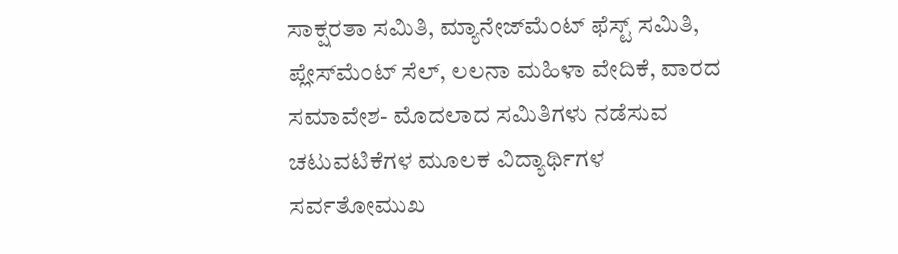ಸಾಕ್ಷರತಾ ಸಮಿತಿ, ಮ್ಯಾನೇಜ್‍ಮೆಂಟ್ ಫೆಸ್ಟ್ ಸಮಿತಿ, ಪ್ಲೇಸ್‍ಮೆಂಟ್ ಸೆಲ್, ಲಲನಾ ಮಹಿಳಾ ವೇದಿಕೆ, ವಾರದ ಸಮಾವೇಶ- ಮೊದಲಾದ ಸಮಿತಿಗಳು ನಡೆಸುವ ಚಟುವಟಿಕೆಗಳ ಮೂಲಕ ವಿದ್ಯಾರ್ಥಿಗಳ ಸರ್ವತೋಮುಖ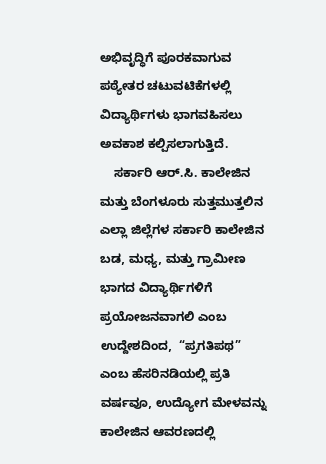ಅಭಿವೃದ್ಧಿಗೆ ಪೂರಕವಾಗುವ ಪಠ್ಯೇತರ ಚಟುವಟಿಕೆಗಳಲ್ಲಿ ವಿದ್ಯಾರ್ಥಿಗಳು ಭಾಗವಹಿಸಲು ಅವಕಾಶ ಕಲ್ಪಿಸಲಾಗುತ್ತಿದೆ.
    ಸರ್ಕಾರಿ ಆರ್.ಸಿ. ಕಾಲೇಜಿನ ಮತ್ತು ಬೆಂಗಳೂರು ಸುತ್ತಮುತ್ತಲಿನ ಎಲ್ಲಾ ಜಿಲ್ಲೆಗಳ ಸರ್ಕಾರಿ ಕಾಲೇಜಿನ ಬಡ, ಮಧ್ಯ, ಮತ್ತು ಗ್ರಾಮೀಣ ಭಾಗದ ವಿದ್ಯಾರ್ಥಿಗಳಿಗೆ ಪ್ರಯೋಜನವಾಗಲಿ ಎಂಬ ಉದ್ದೇಶದಿಂದ,  “ಪ್ರಗತಿಪಥ” ಎಂಬ ಹೆಸರಿನಡಿಯಲ್ಲಿ ಪ್ರತಿ ವರ್ಷವೂ, ಉದ್ಯೋಗ ಮೇಳವನ್ನು ಕಾಲೇಜಿನ ಆವರಣದಲ್ಲಿ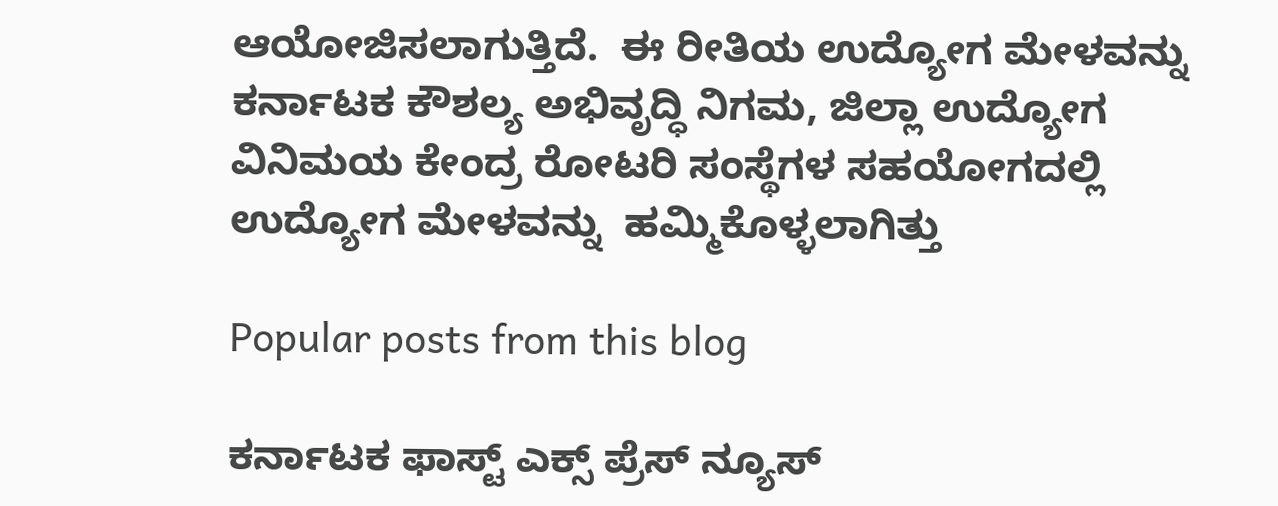ಆಯೋಜಿಸಲಾಗುತ್ತಿದೆ.  ಈ ರೀತಿಯ ಉದ್ಯೋಗ ಮೇಳವನ್ನು ಕರ್ನಾಟಕ ಕೌಶಲ್ಯ ಅಭಿವೃದ್ಧಿ ನಿಗಮ, ಜಿಲ್ಲಾ ಉದ್ಯೋಗ ವಿನಿಮಯ ಕೇಂದ್ರ ರೋಟರಿ ಸಂಸ್ಥೆಗಳ ಸಹಯೋಗದಲ್ಲಿ ಉದ್ಯೋಗ ಮೇಳವನ್ನು  ಹಮ್ಮಿಕೊಳ್ಳಲಾಗಿತ್ತು

Popular posts from this blog

ಕರ್ನಾಟಕ ಫಾಸ್ಟ್ ಎಕ್ಸ್ ಪ್ರೆಸ್ ನ್ಯೂಸ್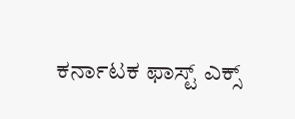ಕರ್ನಾಟಕ ಫಾಸ್ಟ್ ಎಕ್ಸ್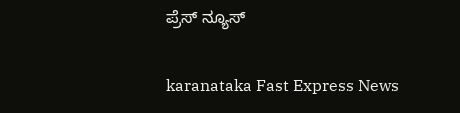ಪ್ರೆಸ್ ನ್ಯೂಸ್

karanataka Fast Express News